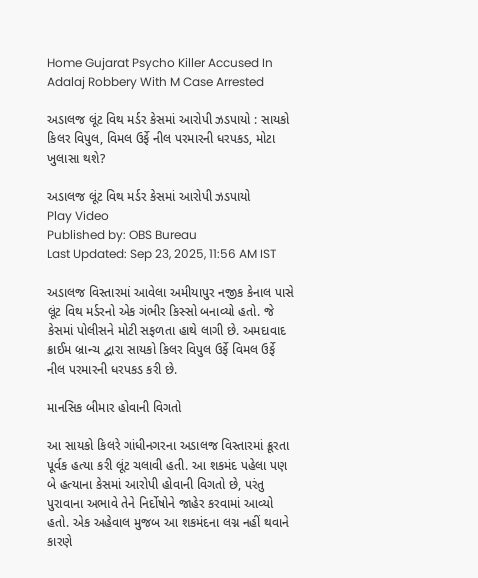Home Gujarat Psycho Killer Accused In Adalaj Robbery With M Case Arrested

અડાલજ લૂંટ વિથ મર્ડર કેસમાં આરોપી ઝડપાયો : સાયકો કિલર વિપુલ, વિમલ ઉર્ફે નીલ પરમારની ધરપકડ, મોટા ખુલાસા થશે?

અડાલજ લૂંટ વિથ મર્ડર કેસમાં આરોપી ઝડપાયો
Play Video
Published by: OBS Bureau
Last Updated: Sep 23, 2025, 11:56 AM IST

અડાલજ વિસ્તારમાં આવેલા અમીયાપુર નજીક કેનાલ પાસે લૂંટ વિથ મર્ડરનો એક ગંભીર કિસ્સો બનાવ્યો હતો. જે કેસમાં પોલીસને મોટી સફળતા હાથે લાગી છે. અમદાવાદ ક્રાઈમ બ્રાન્ચ દ્વારા સાયકો કિલર વિપુલ ઉર્ફે વિમલ ઉર્ફે નીલ પરમારની ધરપકડ કરી છે.

માનસિક બીમાર હોવાની વિગતો

આ સાયકો કિલરે ગાંધીનગરના અડાલજ વિસ્તારમાં ક્રૂરતા પૂર્વક હત્યા કરી લૂંટ ચલાવી હતી. આ શકમંદ પહેલા પણ બે હત્યાના કેસમાં આરોપી હોવાની વિગતો છે, પરંતુ પુરાવાના અભાવે તેને નિર્દોષોને જાહેર કરવામાં આવ્યો હતો. એક અહેવાલ મુજબ આ શકમંદના લગ્ન નહીં થવાને કારણે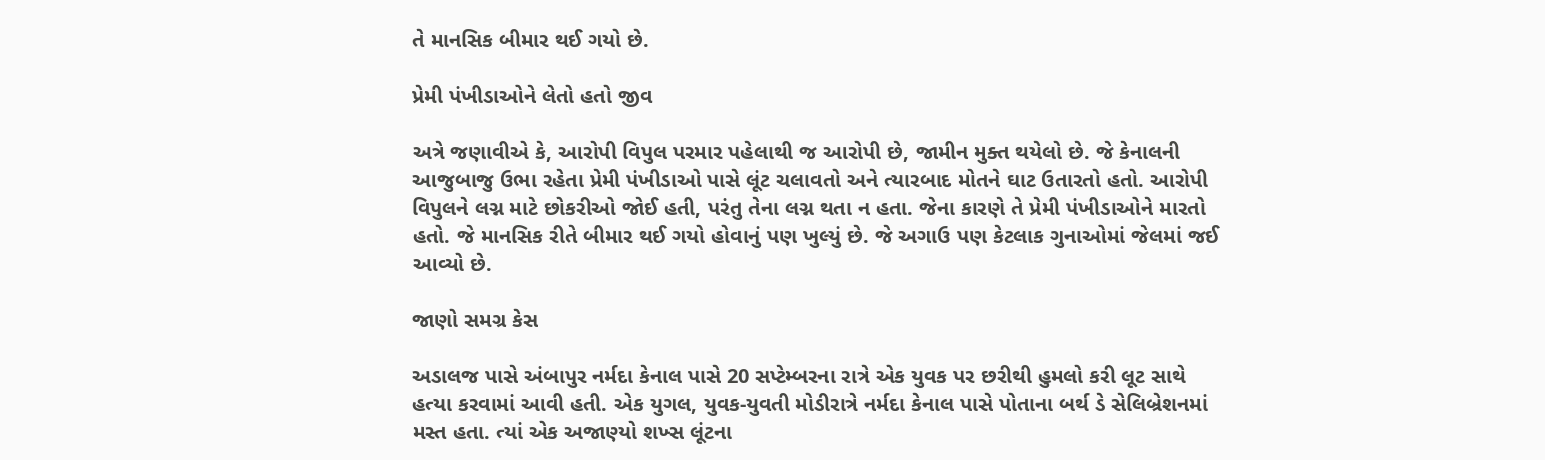તે માનસિક બીમાર થઈ ગયો છે.

પ્રેમી પંખીડાઓને લેતો હતો જીવ

અત્રે જણાવીએ કે, આરોપી વિપુલ પરમાર પહેલાથી જ આરોપી છે, જામીન મુક્ત થયેલો છે. જે કેનાલની આજુબાજુ ઉભા રહેતા પ્રેમી પંખીડાઓ પાસે લૂંટ ચલાવતો અને ત્યારબાદ મોતને ઘાટ ઉતારતો હતો. આરોપી વિપુલને લગ્ન માટે છોકરીઓ જોઈ હતી, પરંતુ તેના લગ્ન થતા ન હતા. જેના કારણે તે પ્રેમી પંખીડાઓને મારતો હતો. જે માનસિક રીતે બીમાર થઈ ગયો હોવાનું પણ ખુલ્યું છે. જે અગાઉ પણ કેટલાક ગુનાઓમાં જેલમાં જઈ આવ્યો છે.

જાણો સમગ્ર કેસ

અડાલજ પાસે અંબાપુર નર્મદા કેનાલ પાસે 20 સપ્ટેમ્બરના રાત્રે એક યુવક પર છરીથી હુમલો કરી લૂટ સાથે હત્યા કરવામાં આવી હતી. એક યુગલ, યુવક-યુવતી મોડીરાત્રે નર્મદા કેનાલ પાસે પોતાના બર્થ ડે સેલિબ્રેશનમાં મસ્ત હતા. ત્યાં એક અજાણ્યો શખ્સ લૂંટના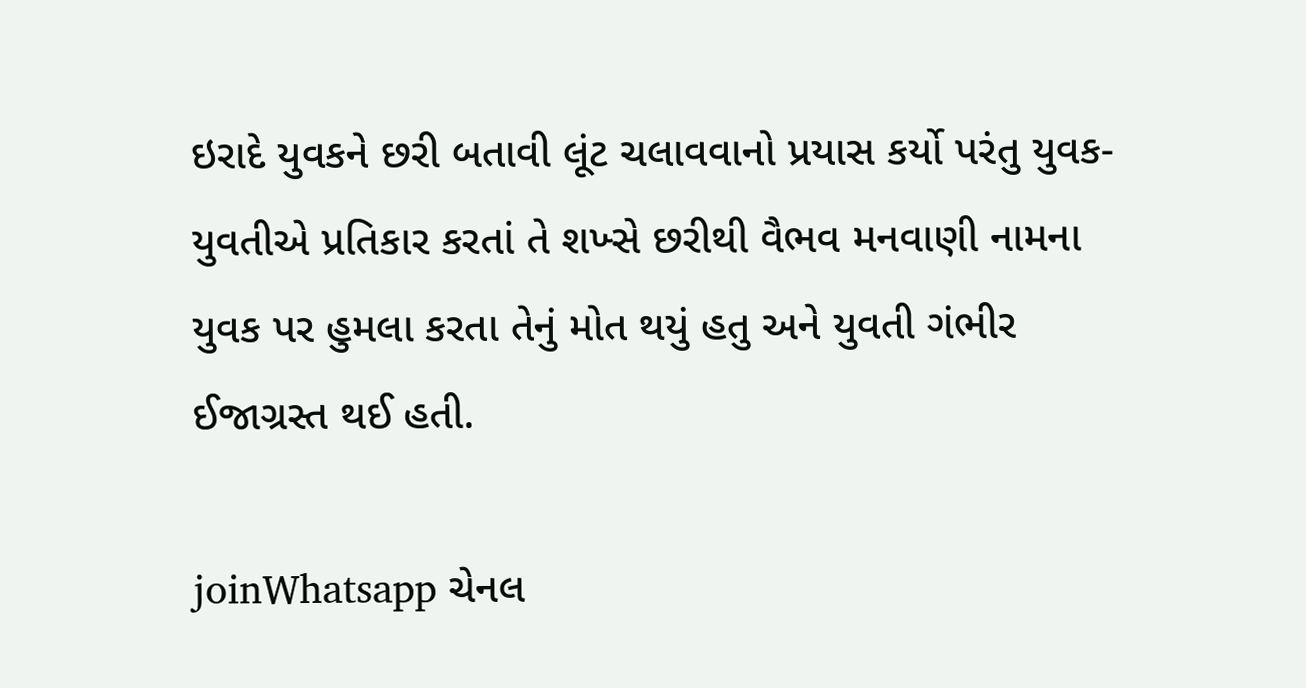ઇરાદે યુવકને છરી બતાવી લૂંટ ચલાવવાનો પ્રયાસ કર્યો પરંતુ યુવક-યુવતીએ પ્રતિકાર કરતાં તે શખ્સે છરીથી વૈભવ મનવાણી નામના યુવક પર હુમલા કરતા તેનું મોત થયું હતુ અને યુવતી ગંભીર ઈજાગ્રસ્ત થઈ હતી.

joinWhatsapp ચેનલ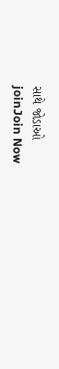સાથે જોડાઓ
joinJoin Now